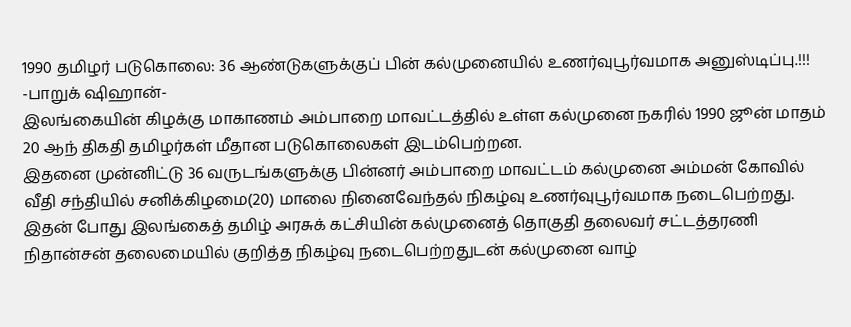1990 தமிழர் படுகொலை: 36 ஆண்டுகளுக்குப் பின் கல்முனையில் உணர்வுபூர்வமாக அனுஸ்டிப்பு.!!!
-பாறுக் ஷிஹான்-
இலங்கையின் கிழக்கு மாகாணம் அம்பாறை மாவட்டத்தில் உள்ள கல்முனை நகரில் 1990 ஜூன் மாதம் 20 ஆந் திகதி தமிழர்கள் மீதான படுகொலைகள் இடம்பெற்றன.
இதனை முன்னிட்டு 36 வருடங்களுக்கு பின்னர் அம்பாறை மாவட்டம் கல்முனை அம்மன் கோவில் வீதி சந்தியில் சனிக்கிழமை(20) மாலை நினைவேந்தல் நிகழ்வு உணர்வுபூர்வமாக நடைபெற்றது.
இதன் போது இலங்கைத் தமிழ் அரசுக் கட்சியின் கல்முனைத் தொகுதி தலைவர் சட்டத்தரணி நிதான்சன் தலைமையில் குறித்த நிகழ்வு நடைபெற்றதுடன் கல்முனை வாழ்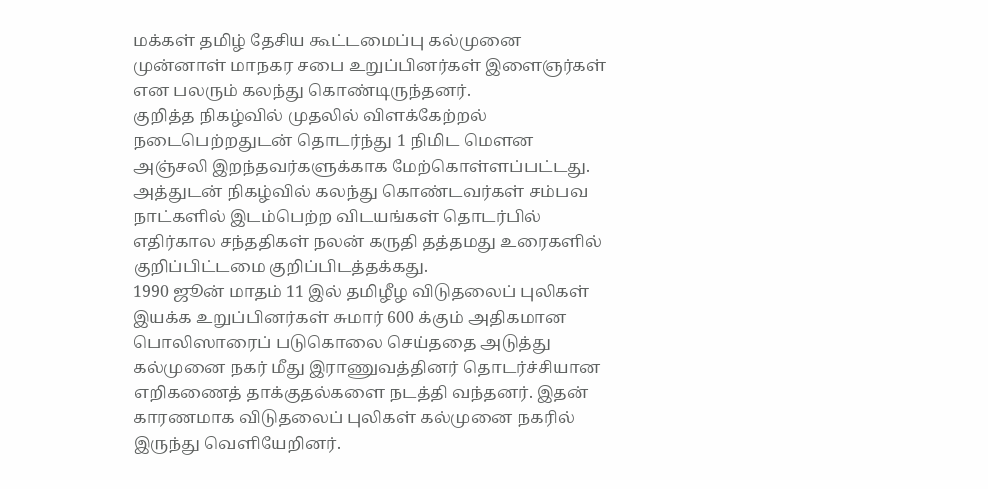மக்கள் தமிழ் தேசிய கூட்டமைப்பு கல்முனை முன்னாள் மாநகர சபை உறுப்பினர்கள் இளைஞர்கள் என பலரும் கலந்து கொண்டிருந்தனர்.
குறித்த நிகழ்வில் முதலில் விளக்கேற்றல் நடைபெற்றதுடன் தொடர்ந்து 1 நிமிட மௌன அஞ்சலி இறந்தவர்களுக்காக மேற்கொள்ளப்பட்டது.
அத்துடன் நிகழ்வில் கலந்து கொண்டவர்கள் சம்பவ நாட்களில் இடம்பெற்ற விடயங்கள் தொடர்பில் எதிர்கால சந்ததிகள் நலன் கருதி தத்தமது உரைகளில் குறிப்பிட்டமை குறிப்பிடத்தக்கது.
1990 ஜூன் மாதம் 11 இல் தமிழீழ விடுதலைப் புலிகள் இயக்க உறுப்பினர்கள் சுமார் 600 க்கும் அதிகமான பொலிஸாரைப் படுகொலை செய்ததை அடுத்து கல்முனை நகர் மீது இராணுவத்தினர் தொடர்ச்சியான எறிகணைத் தாக்குதல்களை நடத்தி வந்தனர். இதன் காரணமாக விடுதலைப் புலிகள் கல்முனை நகரில் இருந்து வெளியேறினர்.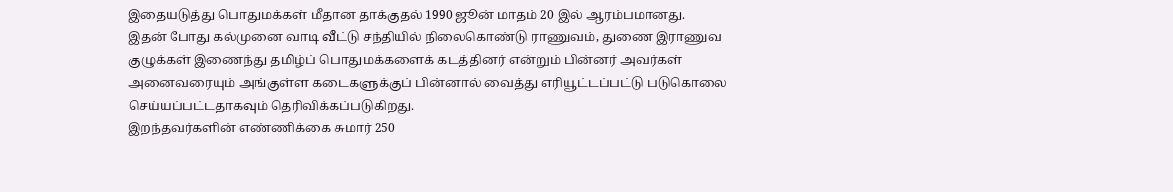இதையடுத்து பொதுமக்கள் மீதான தாக்குதல் 1990 ஜூன் மாதம் 20 இல் ஆரம்பமானது.
இதன் போது கல்முனை வாடி வீட்டு சந்தியில் நிலைகொண்டு ராணுவம், துணை இராணுவ குழுக்கள் இணைந்து தமிழ்ப் பொதுமக்களைக் கடத்தினர் என்றும் பின்னர் அவர்கள் அனைவரையும் அங்குள்ள கடைகளுக்குப் பின்னால் வைத்து எரியூட்டப்பட்டு படுகொலை செய்யப்பட்டதாகவும் தெரிவிக்கப்படுகிறது.
இறந்தவர்களின் எண்ணிக்கை சுமார் 250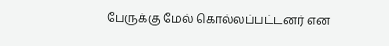பேருக்கு மேல் கொல்லப்பட்டனர் என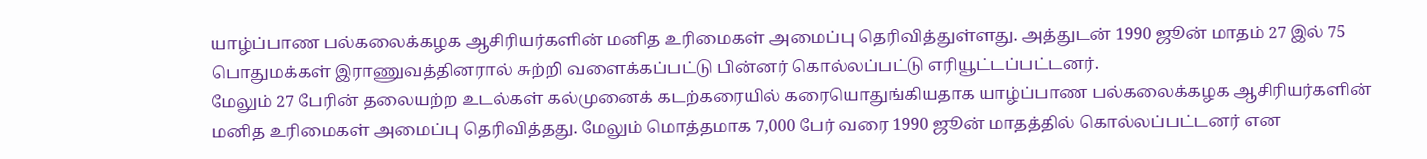யாழ்ப்பாண பல்கலைக்கழக ஆசிரியர்களின் மனித உரிமைகள் அமைப்பு தெரிவித்துள்ளது. அத்துடன் 1990 ஜூன் மாதம் 27 இல் 75 பொதுமக்கள் இராணுவத்தினரால் சுற்றி வளைக்கப்பட்டு பின்னர் கொல்லப்பட்டு எரியூட்டப்பட்டனர்.
மேலும் 27 பேரின் தலையற்ற உடல்கள் கல்முனைக் கடற்கரையில் கரையொதுங்கியதாக யாழ்ப்பாண பல்கலைக்கழக ஆசிரியர்களின் மனித உரிமைகள் அமைப்பு தெரிவித்தது. மேலும் மொத்தமாக 7,000 பேர் வரை 1990 ஜூன் மாதத்தில் கொல்லப்பட்டனர் என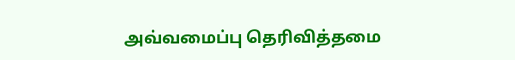அவ்வமைப்பு தெரிவித்தமை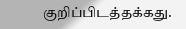குறிப்பிடத்தக்கது.